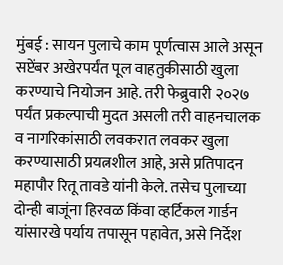मुंबई : सायन पुलाचे काम पूर्णत्वास आले असून सप्टेंबर अखेरपर्यंत पूल वाहतुकीसाठी खुला करण्याचे नियोजन आहे. तरी फेब्रुवारी २०२७ पर्यंत प्रकल्पाची मुदत असली तरी वाहनचालक व नागरिकांसाठी लवकरात लवकर खुला करण्यासाठी प्रयत्नशील आहे, असे प्रतिपादन महापौर रितू तावडे यांनी केले. तसेच पुलाच्या दोन्ही बाजूंना हिरवळ किंवा व्हर्टिकल गार्डन यांसारखे पर्याय तपासून पहावेत, असे निर्देश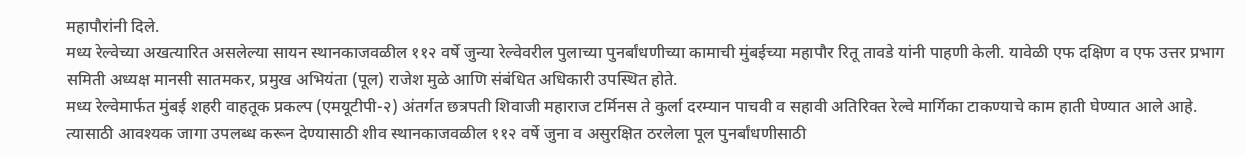महापौरांनी दिले.
मध्य रेल्वेच्या अखत्यारित असलेल्या सायन स्थानकाजवळील ११२ वर्षे जुन्या रेल्वेवरील पुलाच्या पुनर्बांधणीच्या कामाची मुंबईच्या महापौर रितू तावडे यांनी पाहणी केली. यावेळी एफ दक्षिण व एफ उत्तर प्रभाग समिती अध्यक्ष मानसी सातमकर, प्रमुख अभियंता (पूल) राजेश मुळे आणि संबंधित अधिकारी उपस्थित होते.
मध्य रेल्वेमार्फत मुंबई शहरी वाहतूक प्रकल्प (एमयूटीपी-२) अंतर्गत छत्रपती शिवाजी महाराज टर्मिनस ते कुर्ला दरम्यान पाचवी व सहावी अतिरिक्त रेल्वे मार्गिका टाकण्याचे काम हाती घेण्यात आले आहे. त्यासाठी आवश्यक जागा उपलब्ध करून देण्यासाठी शीव स्थानकाजवळील ११२ वर्षे जुना व असुरक्षित ठरलेला पूल पुनर्बांधणीसाठी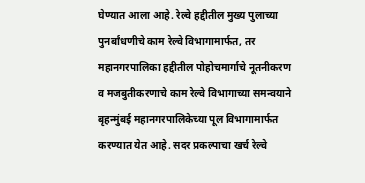घेण्यात आला आहे. रेल्वे हद्दीतील मुख्य पुलाच्या पुनर्बांधणीचे काम रेल्वे विभागामार्फत, तर महानगरपालिका हद्दीतील पोहोचमार्गाचे नूतनीकरण व मजबुतीकरणाचे काम रेल्वे विभागाच्या समन्वयाने बृहन्मुंबई महानगरपालिकेच्या पूल विभागामार्फत करण्यात येत आहे. सदर प्रकल्पाचा खर्च रेल्वे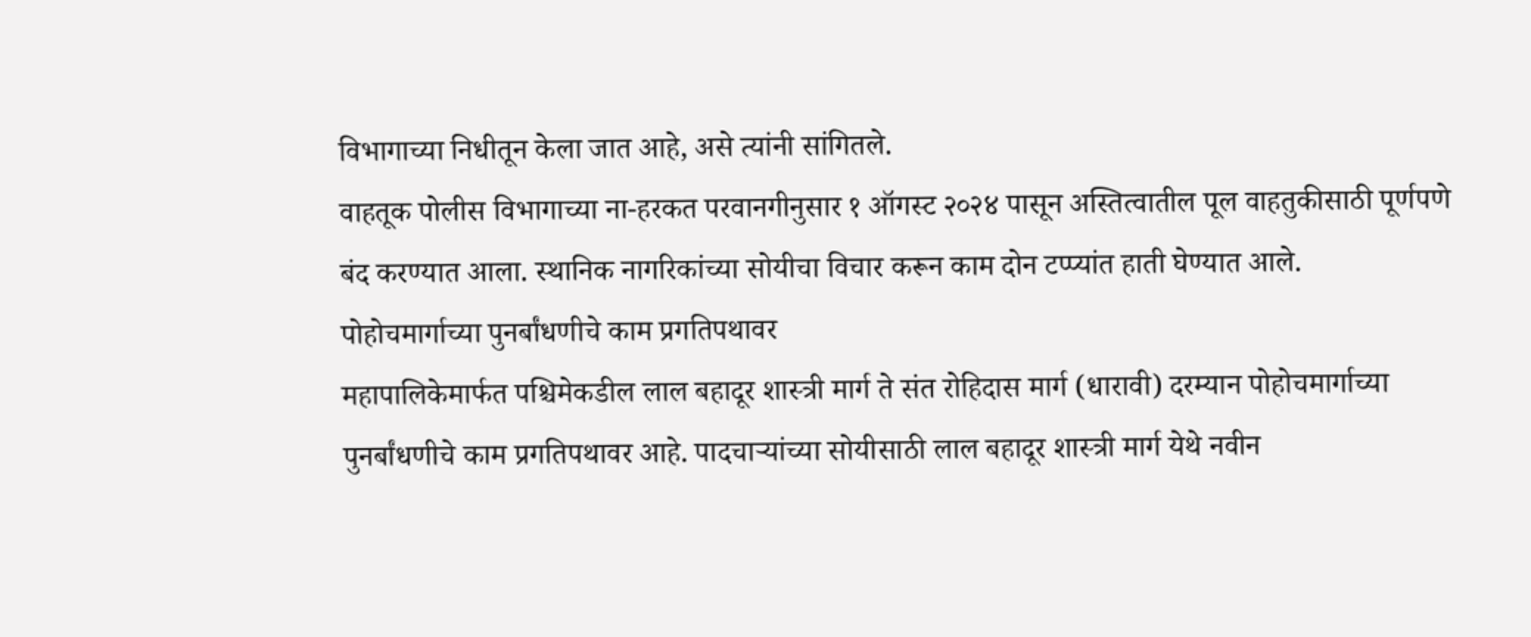विभागाच्या निधीतून केला जात आहे, असे त्यांनी सांगितले.
वाहतूक पोलीस विभागाच्या ना-हरकत परवानगीनुसार १ ऑगस्ट २०२४ पासून अस्तित्वातील पूल वाहतुकीसाठी पूर्णपणे बंद करण्यात आला. स्थानिक नागरिकांच्या सोयीचा विचार करून काम दोन टप्प्यांत हाती घेण्यात आले.
पोहोचमार्गाच्या पुनर्बांधणीचे काम प्रगतिपथावर
महापालिकेमार्फत पश्चिमेकडील लाल बहादूर शास्त्री मार्ग ते संत रोहिदास मार्ग (धारावी) दरम्यान पोहोचमार्गाच्या पुनर्बांधणीचे काम प्रगतिपथावर आहे. पादचाऱ्यांच्या सोयीसाठी लाल बहादूर शास्त्री मार्ग येथे नवीन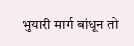भुयारी मार्ग बांधून तो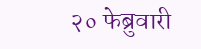२० फेब्रुवारी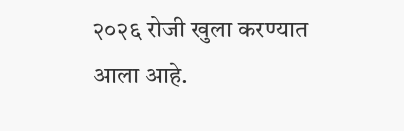२०२६ रोजी खुला करण्यात आला आहे.